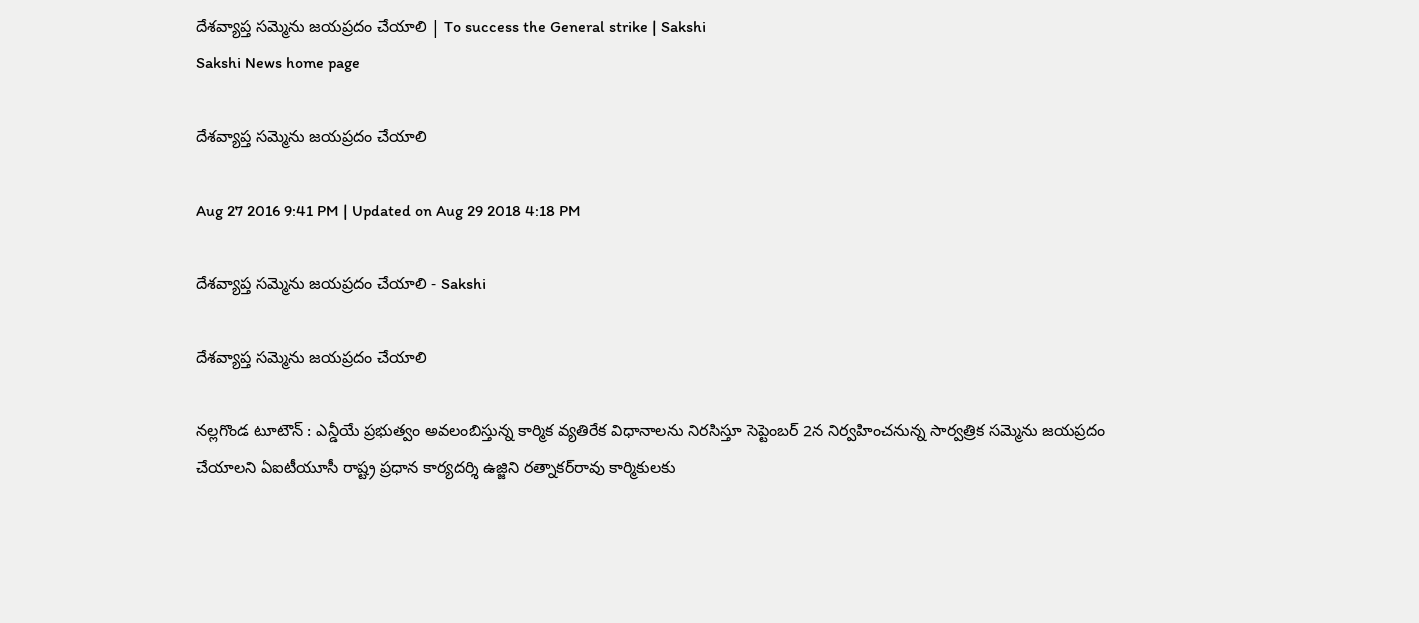దేశవ్యాప్త సమ్మెను జయప్రదం చేయాలి | To success the General strike | Sakshi
Sakshi News home page

దేశవ్యాప్త సమ్మెను జయప్రదం చేయాలి

Aug 27 2016 9:41 PM | Updated on Aug 29 2018 4:18 PM

దేశవ్యాప్త సమ్మెను జయప్రదం చేయాలి - Sakshi

దేశవ్యాప్త సమ్మెను జయప్రదం చేయాలి

నల్లగొండ టూటౌన్‌ : ఎన్డీయే ప్రభుత్వం అవలంబిస్తున్న కార్మిక వ్యతిరేక విధానాలను నిరసిస్తూ సెప్టెంబర్‌ 2న నిర్వహించనున్న సార్వత్రిక సమ్మెను జయప్రదం చేయాలని ఏఐటీయూసీ రాష్ట్ర ప్రధాన కార్యదర్శి ఉజ్జిని రత్నాకర్‌రావు కార్మికులకు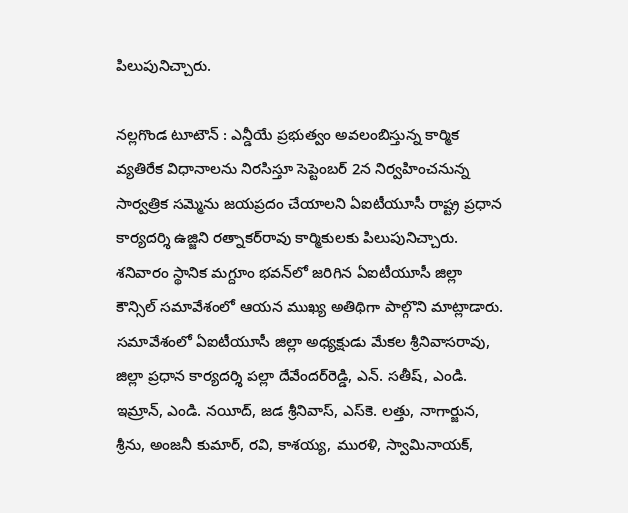పిలుపునిచ్చారు.

నల్లగొండ టూటౌన్‌ : ఎన్డీయే ప్రభుత్వం అవలంబిస్తున్న కార్మిక వ్యతిరేక విధానాలను నిరసిస్తూ సెప్టెంబర్‌ 2న నిర్వహించనున్న సార్వత్రిక సమ్మెను జయప్రదం చేయాలని ఏఐటీయూసీ రాష్ట్ర ప్రధాన కార్యదర్శి ఉజ్జిని రత్నాకర్‌రావు కార్మికులకు పిలుపునిచ్చారు. శనివారం స్థానిక మగ్దూం భవన్‌లో జరిగిన ఏఐటీయూసీ జిల్లా కౌన్సిల్‌ సమావేశంలో ఆయన ముఖ్య అతిథిగా పాల్గొని మాట్లాడారు. సమావేశంలో ఏఐటీయూసీ జిల్లా అధ్యక్షుడు మేకల శ్రీనివాసరావు, జిల్లా ప్రధాన కార్యదర్శి పల్లా దేవేందర్‌రెడ్డి, ఎన్‌. సతీష్, ఎండి. ఇమ్రాన్, ఎండి. నయీద్, జడ శ్రీనివాస్, ఎస్‌కె. లత్తు, నాగార్జున, శ్రీను, అంజనీ కుమార్, రవి, కాశయ్య, మురళి, స్వామినాయక్,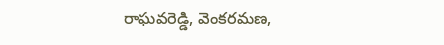రాఘవరెడ్డి, వెంకరమణ,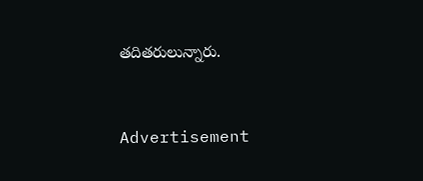తదితరులున్నారు.


Advertisement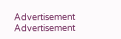Advertisement
Advertisement